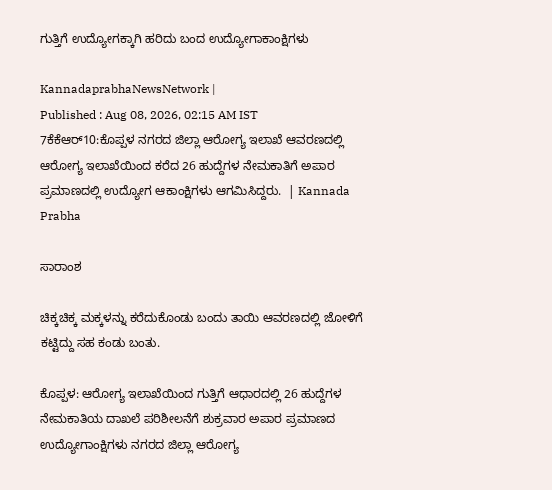ಗುತ್ತಿಗೆ ಉದ್ಯೋಗಕ್ಕಾಗಿ ಹರಿದು ಬಂದ ಉದ್ಯೋಗಾಕಾಂಕ್ಷಿಗಳು

KannadaprabhaNewsNetwork |
Published : Aug 08, 2026, 02:15 AM IST
7ಕೆಕೆಆರ್10:ಕೊಪ್ಪಳ ನಗರದ ಜಿಲ್ಲಾ ಆರೋಗ್ಯ ಇಲಾಖೆ ಆವರಣದಲ್ಲಿ ಆರೋಗ್ಯ ಇಲಾಖೆಯಿಂದ ಕರೆದ 26 ಹುದ್ದೆಗಳ ನೇಮಕಾತಿಗೆ ಅಪಾರ ಪ್ರಮಾಣದಲ್ಲಿ ಉದ್ಯೋಗ ಆಕಾಂಕ್ಷಿಗಳು ಆಗಮಿಸಿದ್ದರು.  | Kannada Prabha

ಸಾರಾಂಶ

ಚಿಕ್ಕಚಿಕ್ಕ ಮಕ್ಕಳನ್ನು ಕರೆದುಕೊಂಡು ಬಂದು ತಾಯಿ ಆವರಣದಲ್ಲಿ ಜೋಳಿಗೆ ಕಟ್ಟಿದ್ದು ಸಹ ಕಂಡು ಬಂತು.

ಕೊಪ್ಪಳ: ಆರೋಗ್ಯ ಇಲಾಖೆಯಿಂದ ಗುತ್ತಿಗೆ ಆಧಾರದಲ್ಲಿ 26 ಹುದ್ದೆಗಳ ನೇಮಕಾತಿಯ ದಾಖಲೆ ಪರಿಶೀಲನೆಗೆ ಶುಕ್ರವಾರ ಅಪಾರ ಪ್ರಮಾಣದ ಉದ್ಯೋಗಾಂಕ್ಷಿಗಳು ನಗರದ ಜಿಲ್ಲಾ ಆರೋಗ್ಯ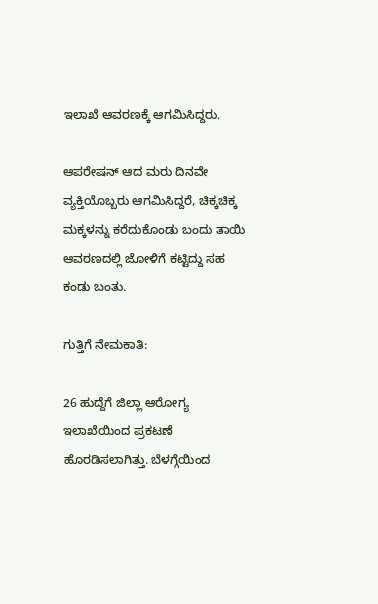ಇಲಾಖೆ ಆವರಣಕ್ಕೆ ಆಗಮಿಸಿದ್ದರು.

ಆಪರೇಷನ್ ಆದ ಮರು ದಿನವೇ ವ್ಯಕ್ತಿಯೊಬ್ಬರು ಆಗಮಿಸಿದ್ದರೆ, ಚಿಕ್ಕಚಿಕ್ಕ ಮಕ್ಕಳನ್ನು ಕರೆದುಕೊಂಡು ಬಂದು ತಾಯಿ ಆವರಣದಲ್ಲಿ ಜೋಳಿಗೆ ಕಟ್ಟಿದ್ದು ಸಹ ಕಂಡು ಬಂತು.

ಗುತ್ತಿಗೆ ನೇಮಕಾತಿ:

26 ಹುದ್ದೆಗೆ ಜಿಲ್ಲಾ ಆರೋಗ್ಯ ಇಲಾಖೆಯಿಂದ ಪ್ರಕಟಣೆ ಹೊರಡಿಸಲಾಗಿತ್ತು. ಬೆಳಗ್ಗೆಯಿಂದ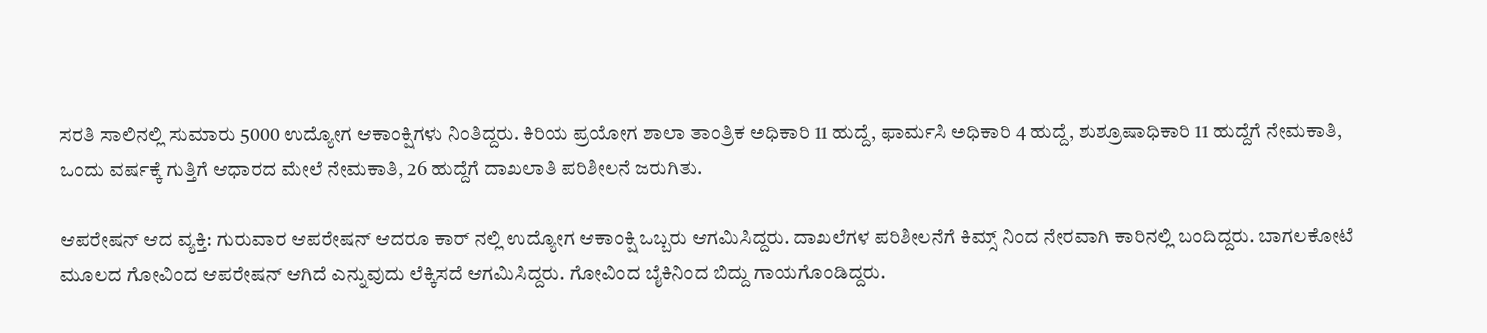ಸರತಿ ಸಾಲಿನಲ್ಲಿ ಸುಮಾರು 5000 ಉದ್ಯೋಗ ಆಕಾಂಕ್ಷಿಗಳು ನಿಂತಿದ್ದರು. ಕಿರಿಯ ಪ್ರಯೋಗ ಶಾಲಾ ತಾಂತ್ರಿಕ ಅಧಿಕಾರಿ 11 ಹುದ್ದೆ, ಫಾರ್ಮಸಿ ಅಧಿಕಾರಿ 4 ಹುದ್ದೆ, ಶುಶ್ರೂಷಾಧಿಕಾರಿ 11 ಹುದ್ದೆಗೆ ನೇಮಕಾತಿ, ಒಂದು ವರ್ಷಕ್ಕೆ ಗುತ್ತಿಗೆ ಆಧಾರದ ಮೇಲೆ ನೇಮಕಾತಿ, 26 ಹುದ್ದೆಗೆ ದಾಖಲಾತಿ ಪರಿಶೀಲನೆ ಜರುಗಿತು.

ಆಪರೇಷನ್ ಆದ ವ್ಯಕ್ತಿ: ಗುರುವಾರ ಆಪರೇಷನ್ ಆದರೂ ಕಾರ್ ನಲ್ಲಿ ಉದ್ಯೋಗ ಆಕಾಂಕ್ಷಿ ಒಬ್ಬರು ಆಗಮಿಸಿದ್ದರು. ದಾಖಲೆಗಳ ಪರಿಶೀಲನೆಗೆ ಕಿಮ್ಸ್ ನಿಂದ ನೇರವಾಗಿ ಕಾರಿನಲ್ಲಿ ಬಂದಿದ್ದರು. ಬಾಗಲಕೋಟೆ ಮೂಲದ ಗೋವಿಂದ ಆಪರೇಷನ್ ಆಗಿದೆ ಎನ್ನುವುದು ಲೆಕ್ಕಿಸದೆ ಆಗಮಿಸಿದ್ದರು. ಗೋವಿಂದ ಬೈಕಿನಿಂದ ಬಿದ್ದು ಗಾಯಗೊಂಡಿದ್ದರು.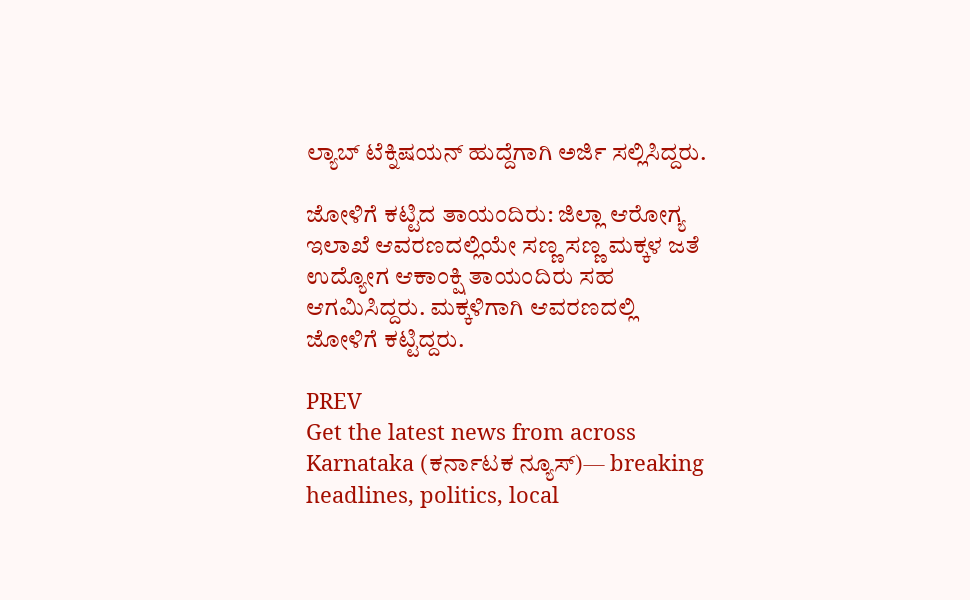ಲ್ಯಾಬ್ ಟೆಕ್ನಿಷಯನ್ ಹುದ್ದೆಗಾಗಿ ಅರ್ಜಿ ಸಲ್ಲಿಸಿದ್ದರು.

ಜೋಳಿಗೆ ಕಟ್ಟಿದ ತಾಯಂದಿರು: ಜಿಲ್ಲಾ ಆರೋಗ್ಯ ಇಲಾಖೆ ಆವರಣದಲ್ಲಿಯೇ ಸಣ್ಣ ಸಣ್ಣ ಮಕ್ಕಳ ಜತೆ ಉದ್ಯೋಗ ಆಕಾಂಕ್ಷಿ ತಾಯಂದಿರು ಸಹ ಆಗಮಿಸಿದ್ದರು. ಮಕ್ಕಳಿಗಾಗಿ ಆವರಣದಲ್ಲಿ ಜೋಳಿಗೆ ಕಟ್ಟಿದ್ದರು.

PREV
Get the latest news from across Karnataka (ಕರ್ನಾಟಕ ನ್ಯೂಸ್)— breaking headlines, politics, local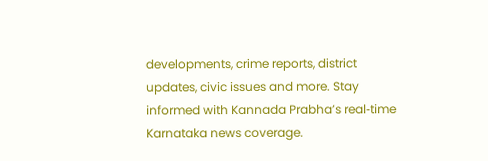developments, crime reports, district updates, civic issues and more. Stay informed with Kannada Prabha’s real‑time Karnataka news coverage.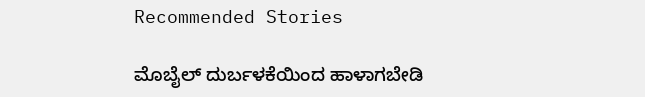Recommended Stories

ಮೊಬೈಲ್ ದುರ್ಬಳಕೆಯಿಂದ ಹಾಳಾಗಬೇಡಿ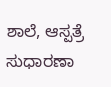ಶಾಲೆ, ಆಸ್ಪತ್ರೆ ಸುಧಾರಣಾ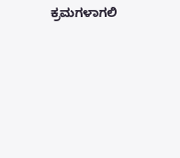ಕ್ರಮಗಳಾಗಲಿ